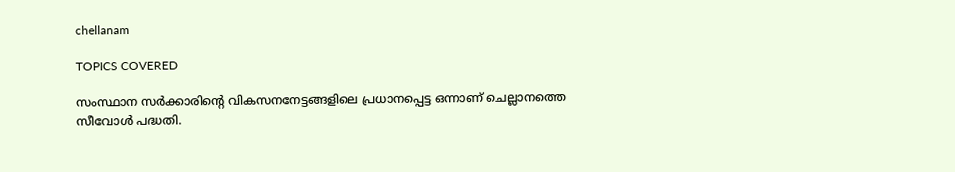chellanam

TOPICS COVERED

സംസ്ഥാന സർക്കാരിന്റെ വികസനനേട്ടങ്ങളിലെ പ്രധാനപ്പെട്ട ഒന്നാണ് ചെല്ലാനത്തെ സീവോൾ പദ്ധതി.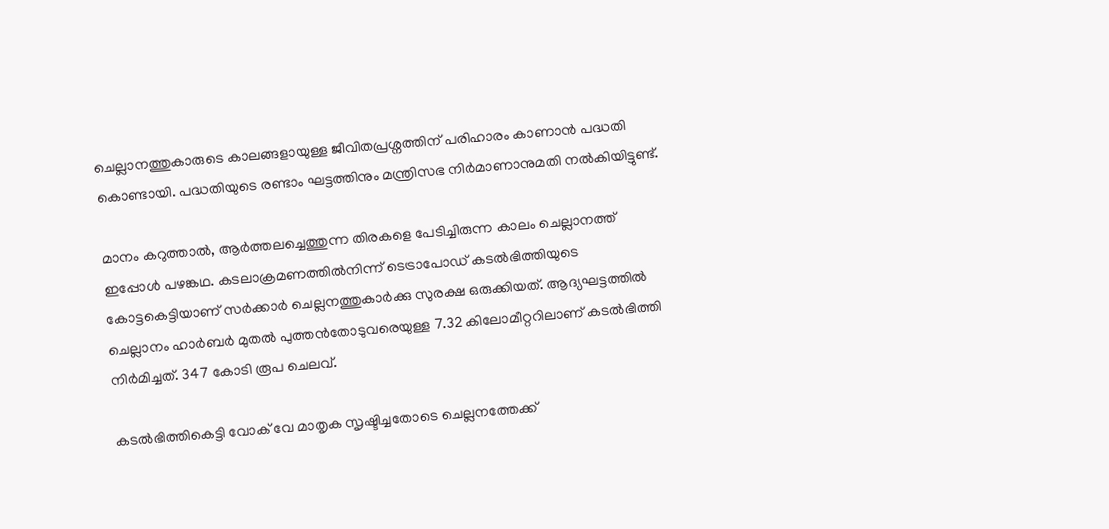ചെല്ലാനത്തുകാരുടെ കാലങ്ങളായുള്ള ജീവിതപ്രശ്നത്തിന് പരിഹാരം കാണാൻ പദ്ധതി കൊണ്ടായി. പദ്ധതിയുടെ രണ്ടാം ഘട്ടത്തിനും മന്ത്രിസഭ നിർമാണാനുമതി നൽകിയിട്ടുണ്ട്.

മാനം കറുത്താൽ, ആർത്തലച്ചെത്തുന്ന തിരകളെ പേടിച്ചിരുന്ന കാലം ചെല്ലാനത്ത്‌ ഇപ്പോൾ പഴങ്കഥ. കടലാക്രമണത്തിൽനിന്ന്‌ ടെട്രാപോഡ് കടൽഭിത്തിയുടെ കോട്ടകെട്ടിയാണ്‌ സർക്കാർ ചെല്ലനത്തുകാർക്കു സുരക്ഷ ഒരുക്കിയത്‌. ആദ്യഘട്ടത്തിൽ ചെല്ലാനം ഹാർബർ മുതൽ പുത്തൻതോടുവരെയുള്ള 7.32 കിലോമീറ്ററിലാണ്‌ കടൽഭിത്തി നിർമിച്ചത്‌. 347 കോടി രൂപ ചെലവ്‌.

കടൽഭിത്തികെട്ടി വോക് വേ മാതൃക സൃഷ്ടിച്ചതോടെ ചെല്ലനത്തേക്ക്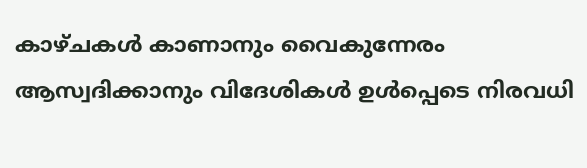കാഴ്ചകൾ കാണാനും വൈകുന്നേരം ആസ്വദിക്കാനും വിദേശികൾ ഉൾപ്പെടെ നിരവധി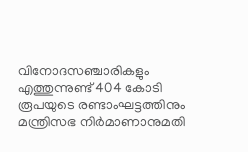വിനോദസഞ്ചാരികളും എത്തുന്നുണ്ട് 404 കോടി രൂപയുടെ രണ്ടാംഘട്ടത്തിനും മന്ത്രിസഭ നിർമാണാനുമതി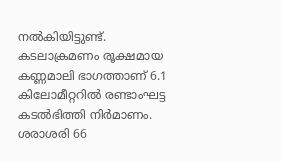നൽകിയിട്ടുണ്ട്. കടലാക്രമണം രൂക്ഷമായ കണ്ണമാലി ഭാഗത്താണ്‌ 6.1 കിലോമീറ്ററിൽ രണ്ടാംഘട്ട കടൽഭിത്തി നിർമാണം. ശരാശരി 66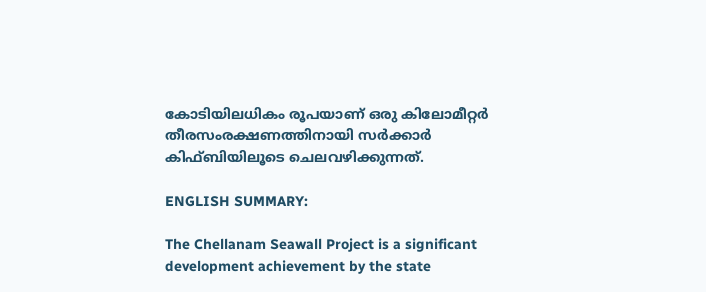കോടിയിലധികം രൂപയാണ് ഒരു കിലോമീറ്റർ തീരസംരക്ഷണത്തിനായി സർക്കാർ കിഫ്ബിയിലൂടെ ചെലവഴിക്കുന്നത്.

ENGLISH SUMMARY:

The Chellanam Seawall Project is a significant development achievement by the state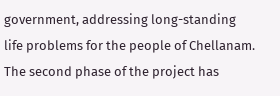government, addressing long-standing life problems for the people of Chellanam. The second phase of the project has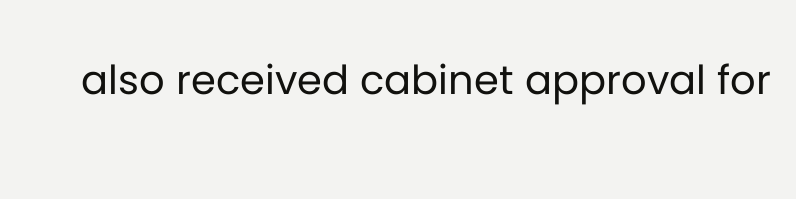also received cabinet approval for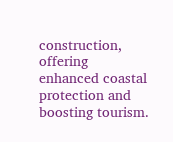construction, offering enhanced coastal protection and boosting tourism.